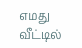எமது வீட்டில்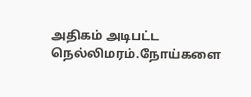அதிகம் அடிபட்ட நெல்லிமரம்.நோய்களை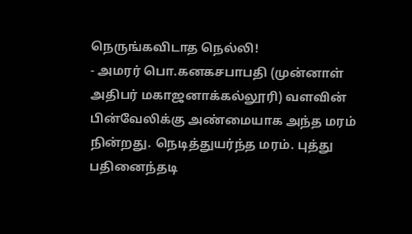நெருங்கவிடாத நெல்லி!
- அமரர் பொ.கனகசபாபதி (முன்னாள் அதிபர் மகாஜனாக்கல்லூரி) வளவின் பின்வேலிக்கு அண்மையாக அந்த மரம் நின்றது. நெடித்துயர்ந்த மரம். புத்து பதினைந்தடி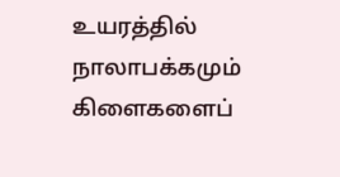உயரத்தில் நாலாபக்கமும் கிளைகளைப்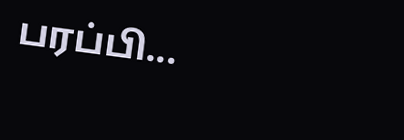பரப்பி...